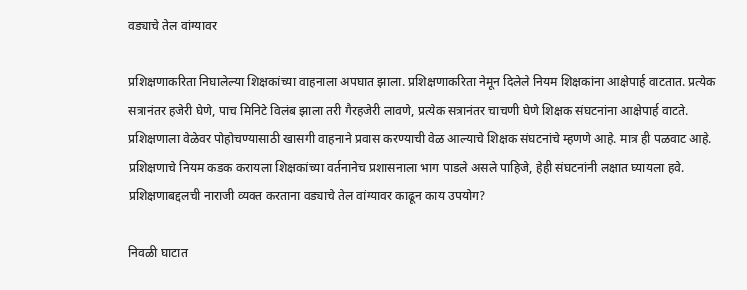वड्याचे तेल वांग्यावर

प्रशिक्षणाकरिता निघालेल्या शिक्षकांच्या वाहनाला अपघात झाला. प्रशिक्षणाकरिता नेमून दिलेले नियम शिक्षकांना आक्षेपार्ह वाटतात. प्रत्येक सत्रानंतर हजेरी घेणे, पाच मिनिटे विलंब झाला तरी गैरहजेरी लावणे, प्रत्येक सत्रानंतर चाचणी घेणे शिक्षक संघटनांना आक्षेपार्ह वाटते. प्रशिक्षणाला वेळेवर पोहोचण्यासाठी खासगी वाहनाने प्रवास करण्याची वेळ आल्याचे शिक्षक संघटनांचे म्हणणे आहे. मात्र ही पळवाट आहे. प्रशिक्षणाचे नियम कडक करायला शिक्षकांच्या वर्तनानेच प्रशासनाला भाग पाडले असले पाहिजे, हेही संघटनांनी लक्षात घ्यायला हवे. प्रशिक्षणाबद्दलची नाराजी व्यक्त करताना वड्याचे तेल वांग्यावर काढून काय उपयोग?

निवळी घाटात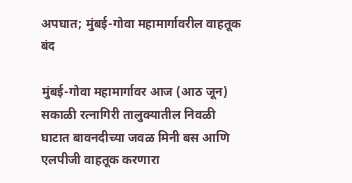अपघात; मुंबई-गोवा महामार्गावरील वाहतूक बंद

मुंबई-गोवा महामार्गावर आज (आठ जून) सकाळी रत्नागिरी तालुक्यातील निवळी घाटात बावनदीच्या जवळ मिनी बस आणि एलपीजी वाहतूक करणारा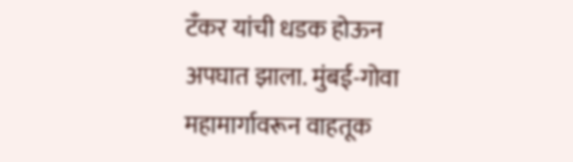टँकर यांची धडक होऊन अपघात झाला. मुंबई-गोवा महामार्गावरून वाहतूक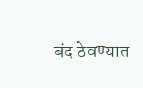बंद ठेवण्यात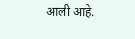आली आहे.